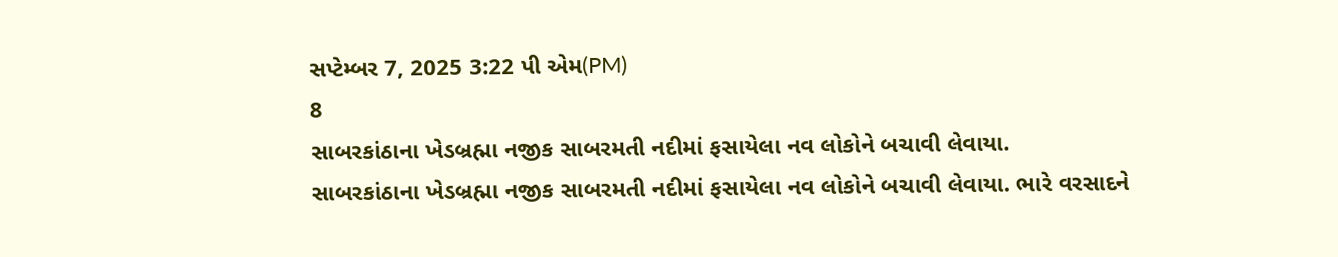સપ્ટેમ્બર 7, 2025 3:22 પી એમ(PM)
8
સાબરકાંઠાના ખેડબ્રહ્મા નજીક સાબરમતી નદીમાં ફસાયેલા નવ લોકોને બચાવી લેવાયા.
સાબરકાંઠાના ખેડબ્રહ્મા નજીક સાબરમતી નદીમાં ફસાયેલા નવ લોકોને બચાવી લેવાયા. ભારે વરસાદને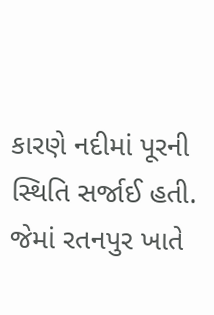કારણે નદીમાં પૂરની સ્થિતિ સર્જાઈ હતી. જેમાં રતનપુર ખાતે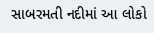સાબરમતી નદીમાં આ લોકો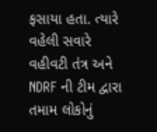ફસાયા હતા. ત્યારે વહેલી સવારે વહીવટી તંત્ર અને NDRF ની ટીમ દ્વારા તમામ લોકોનું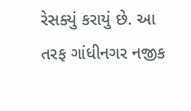રેસક્યું કરાયું છે. આ તરફ ગાંધીનગર નજીક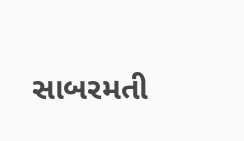સાબરમતી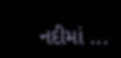નદીમાં ...